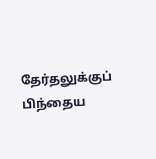தேர்தலுக்குப் பிந்தைய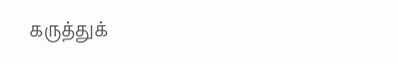கருத்துக்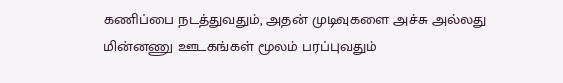கணிப்பை நடத்துவதும், அதன் முடிவுகளை அச்சு அல்லது மின்னணு ஊடகங்கள் மூலம் பரப்புவதும்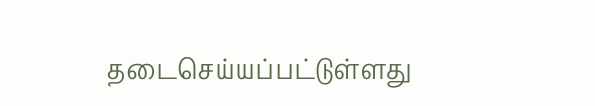தடைசெய்யப்பட்டுள்ளது